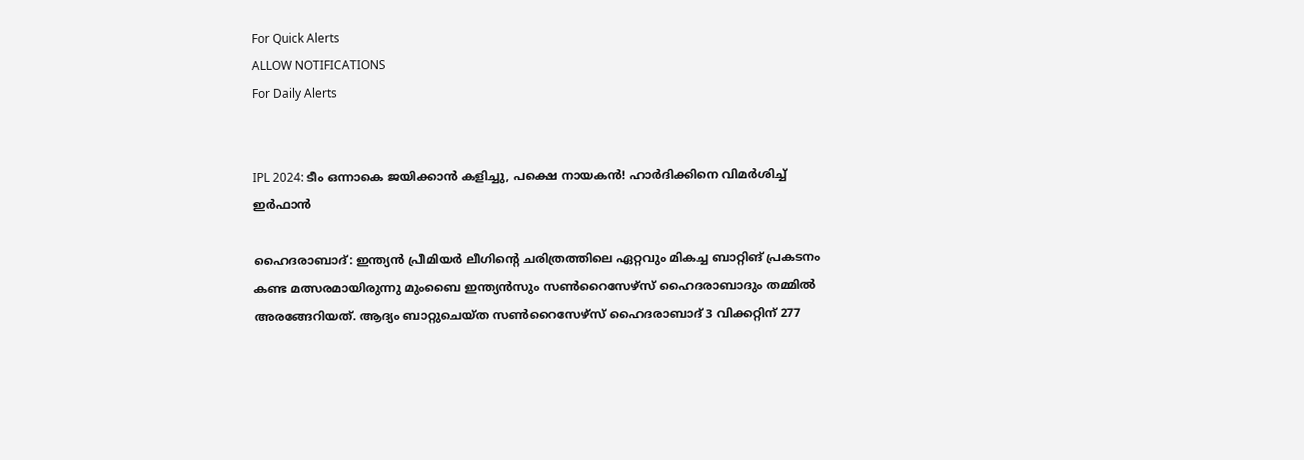For Quick Alerts
ALLOW NOTIFICATIONS
For Daily Alerts


IPL 2024: ടീം ഒന്നാകെ ജയിക്കാന്‍ കളിച്ചു, പക്ഷെ നായകന്‍! ഹാര്‍ദിക്കിനെ വിമര്‍ശിച്ച് ഇര്‍ഫാന്‍

ഹൈദരാബാദ്: ഇന്ത്യന്‍ പ്രീമിയര്‍ ലീഗിന്റെ ചരിത്രത്തിലെ ഏറ്റവും മികച്ച ബാറ്റിങ് പ്രകടനം കണ്ട മത്സരമായിരുന്നു മുംബൈ ഇന്ത്യന്‍സും സണ്‍റൈസേഴ്‌സ് ഹൈദരാബാദും തമ്മില്‍ അരങ്ങേറിയത്. ആദ്യം ബാറ്റുചെയ്ത സണ്‍റൈസേഴ്‌സ് ഹൈദരാബാദ് 3 വിക്കറ്റിന് 277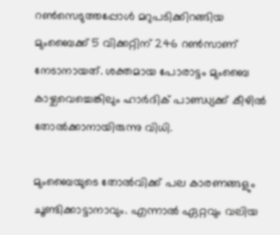റണ്‍സെടുത്തപ്പോള്‍ മറുപടിക്കിറങ്ങിയ മുംബൈക്ക് 5 വിക്കറ്റിന് 246 റണ്‍സാണ് നേടാനായത്. ശക്തമായ പോരാട്ടം മുംബൈ കാഴ്ചവെച്ചെങ്കിലും ഹാര്‍ദിക് പാണ്ഡ്യക്ക് കീഴില്‍ തോല്‍ക്കാനായിരുന്നു വിധി.

മുംബൈയുടെ തോല്‍വിക്ക് പല കാരണങ്ങളും ചൂണ്ടിക്കാട്ടാനാവും. എന്നാല്‍ ഏറ്റവും വലിയ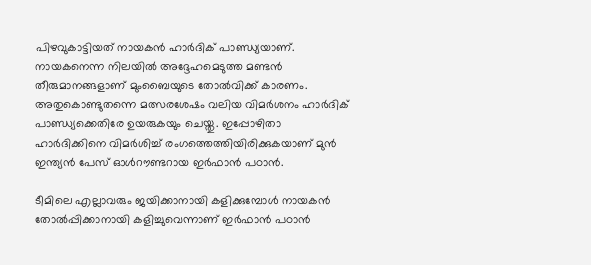പിഴവുകാട്ടിയത് നായകന്‍ ഹാര്‍ദിക് പാണ്ഡ്യയാണ്. നായകനെന്ന നിലയില്‍ അദ്ദേഹമെടുത്ത മണ്ടന്‍ തീരുമാനങ്ങളാണ് മുംബൈയുടെ തോല്‍വിക്ക് കാരണം. അതുകൊണ്ടുതന്നെ മത്സരശേഷം വലിയ വിമര്‍ശനം ഹാര്‍ദിക് പാണ്ഡ്യക്കെതിരേ ഉയരുകയും ചെയ്തു. ഇപ്പോഴിതാ ഹാര്‍ദിക്കിനെ വിമര്‍ശിച്ച് രംഗത്തെത്തിയിരിക്കുകയാണ് മുന്‍ ഇന്ത്യന്‍ പേസ് ഓള്‍റൗണ്ടറായ ഇര്‍ഫാന്‍ പഠാന്‍.

ടീമിലെ എല്ലാവരും ജയിക്കാനായി കളിക്കുമ്പോള്‍ നായകന്‍ തോല്‍പ്പിക്കാനായി കളിച്ചുവെന്നാണ് ഇര്‍ഫാന്‍ പഠാന്‍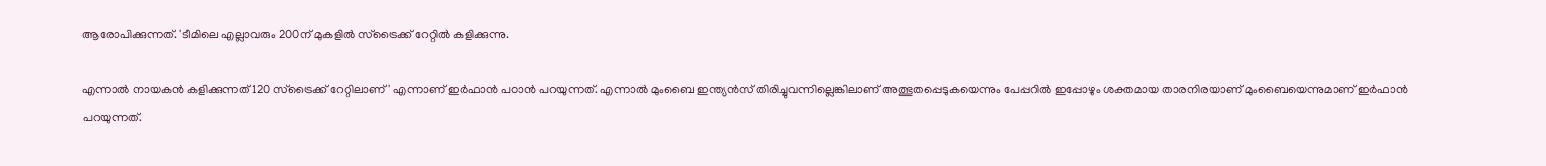ആരോപിക്കുന്നത്. 'ടീമിലെ എല്ലാവരും 200ന് മുകളില്‍ സ്‌ട്രൈക്ക് റേറ്റില്‍ കളിക്കുന്നു.

എന്നാല്‍ നായകന്‍ കളിക്കുന്നത് 120 സ്‌ട്രൈക്ക് റേറ്റിലാണ്' എന്നാണ് ഇര്‍ഫാന്‍ പഠാന്‍ പറയുന്നത്. എന്നാല്‍ മുംബൈ ഇന്ത്യന്‍സ് തിരിച്ചുവന്നില്ലെങ്കിലാണ് അത്ഭുതപ്പെടുകയെന്നും പേപ്പറില്‍ ഇപ്പോഴും ശക്തമായ താരനിരയാണ് മുംബൈയെന്നുമാണ് ഇര്‍ഫാന്‍ പറയുന്നത്.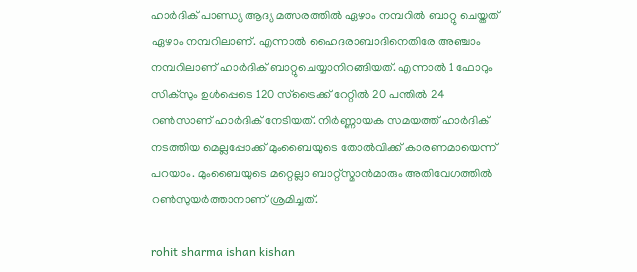ഹാര്‍ദിക് പാണ്ഡ്യ ആദ്യ മത്സരത്തില്‍ ഏഴാം നമ്പറില്‍ ബാറ്റു ചെയ്തത് ഏഴാം നമ്പറിലാണ്. എന്നാല്‍ ഹൈദരാബാദിനെതിരേ അഞ്ചാം നമ്പറിലാണ് ഹാര്‍ദിക് ബാറ്റുചെയ്യാനിറങ്ങിയത്. എന്നാല്‍ 1 ഫോറും സിക്‌സും ഉള്‍പ്പെടെ 120 സ്‌ട്രൈക്ക് റേറ്റില്‍ 20 പന്തില്‍ 24 റണ്‍സാണ് ഹാര്‍ദിക് നേടിയത്. നിര്‍ണ്ണായക സമയത്ത് ഹാര്‍ദിക് നടത്തിയ മെല്ലപ്പോക്ക് മുംബൈയുടെ തോല്‍വിക്ക് കാരണമായെന്ന് പറയാം. മുംബൈയുടെ മറ്റെല്ലാ ബാറ്റ്‌സ്മാന്‍മാരും അതിവേഗത്തില്‍ റണ്‍സുയര്‍ത്താനാണ് ശ്രമിച്ചത്.

rohit sharma ishan kishan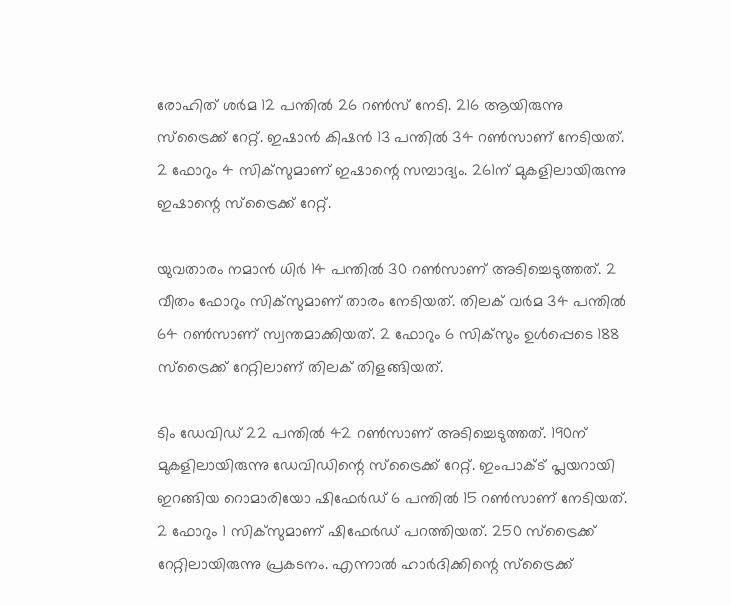രോഹിത് ശര്‍മ 12 പന്തില്‍ 26 റണ്‍സ് നേടി. 216 ആയിരുന്നു സ്‌ട്രൈക്ക് റേറ്റ്. ഇഷാന്‍ കിഷന്‍ 13 പന്തില്‍ 34 റണ്‍സാണ് നേടിയത്. 2 ഫോറും 4 സിക്‌സുമാണ് ഇഷാന്റെ സമ്പാദ്യം. 261ന് മുകളിലായിരുന്നു ഇഷാന്റെ സ്‌ട്രൈക്ക് റേറ്റ്.

യുവതാരം നമാന്‍ ധിര്‍ 14 പന്തില്‍ 30 റണ്‍സാണ് അടിച്ചെടുത്തത്. 2 വീതം ഫോറും സിക്‌സുമാണ് താരം നേടിയത്. തിലക് വര്‍മ 34 പന്തില്‍ 64 റണ്‍സാണ് സ്വന്തമാക്കിയത്. 2 ഫോറും 6 സിക്‌സും ഉള്‍പ്പെടെ 188 സ്‌ട്രൈക്ക് റേറ്റിലാണ് തിലക് തിളങ്ങിയത്.

ടിം ഡേവിഡ് 22 പന്തില്‍ 42 റണ്‍സാണ് അടിച്ചെടുത്തത്. 190ന് മുകളിലായിരുന്നു ഡേവിഡിന്റെ സ്‌ട്രൈക്ക് റേറ്റ്. ഇംപാക്ട് പ്ലയറായി ഇറങ്ങിയ റൊമാരിയോ ഷിഫേര്‍ഡ് 6 പന്തില്‍ 15 റണ്‍സാണ് നേടിയത്. 2 ഫോറും 1 സിക്‌സുമാണ് ഷിഫേര്‍ഡ് പറത്തിയത്. 250 സ്‌ട്രൈക്ക് റേറ്റിലായിരുന്നു പ്രകടനം. എന്നാല്‍ ഹാര്‍ദിക്കിന്റെ സ്‌ട്രൈക്ക്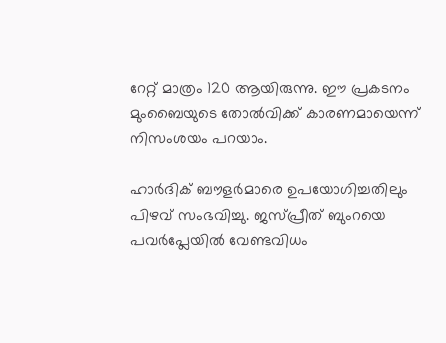റേറ്റ് മാത്രം 120 ആയിരുന്നു. ഈ പ്രകടനം മുംബൈയുടെ തോല്‍വിക്ക് കാരണമായെന്ന് നിസംശയം പറയാം.

ഹാര്‍ദിക് ബൗളര്‍മാരെ ഉപയോഗിച്ചതിലും പിഴവ് സംഭവിച്ചു. ജസ്പ്രീത് ബുംറയെ പവര്‍പ്ലേയില്‍ വേണ്ടവിധം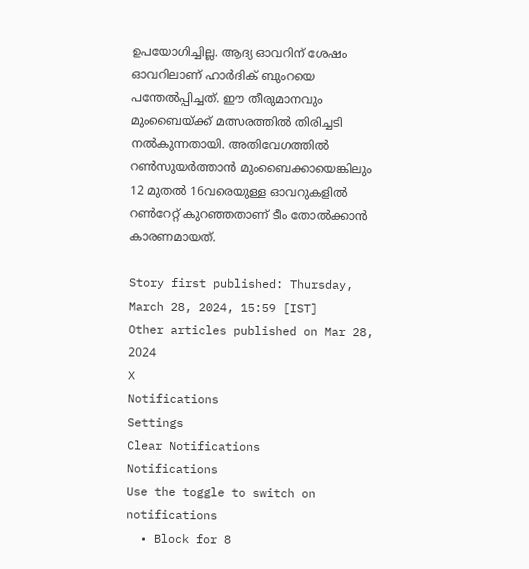ഉപയോഗിച്ചില്ല. ആദ്യ ഓവറിന് ശേഷം ഓവറിലാണ് ഹാര്‍ദിക് ബുംറയെ പന്തേല്‍പ്പിച്ചത്. ഈ തീരുമാനവും മുംബൈയ്ക്ക് മത്സരത്തില്‍ തിരിച്ചടി നല്‍കുന്നതായി. അതിവേഗത്തില്‍ റണ്‍സുയര്‍ത്താന്‍ മുംബൈക്കായെങ്കിലും 12 മുതല്‍ 16വരെയുള്ള ഓവറുകളില്‍ റണ്‍റേറ്റ് കുറഞ്ഞതാണ് ടീം തോല്‍ക്കാന്‍ കാരണമായത്.

Story first published: Thursday, March 28, 2024, 15:59 [IST]
Other articles published on Mar 28, 2024
X
Notifications
Settings
Clear Notifications
Notifications
Use the toggle to switch on notifications
  • Block for 8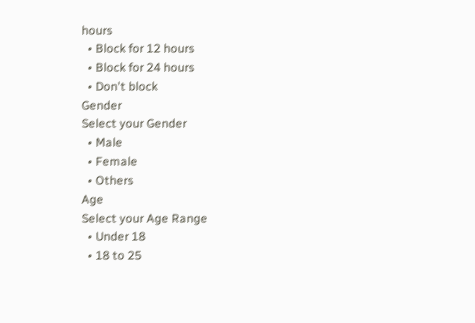hours
  • Block for 12 hours
  • Block for 24 hours
  • Don't block
Gender
Select your Gender
  • Male
  • Female
  • Others
Age
Select your Age Range
  • Under 18
  • 18 to 25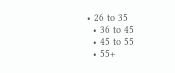• 26 to 35
  • 36 to 45
  • 45 to 55
  • 55+